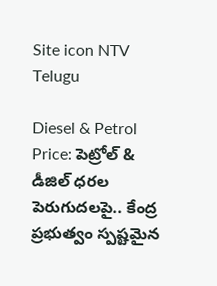Site icon NTV Telugu

Diesel & Petrol Price: పెట్రోల్ & డీజిల్ ధరల పెరుగుదలపై.. కేంద్ర ప్రభుత్వం స్పష్టమైన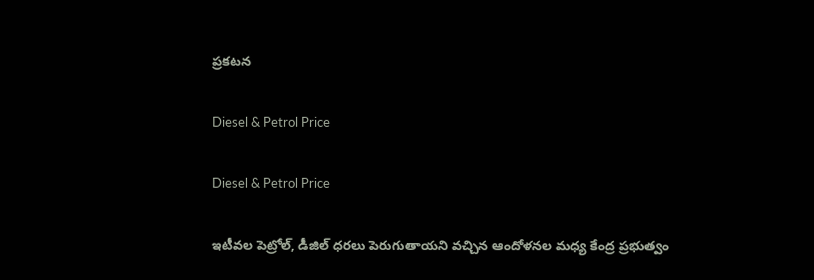ప్రకటన

Diesel & Petrol Price

Diesel & Petrol Price

ఇటీవల పెట్రోల్, డీజిల్ ధరలు పెరుగుతాయని వచ్చిన ఆందోళనల మధ్య కేంద్ర ప్రభుత్వం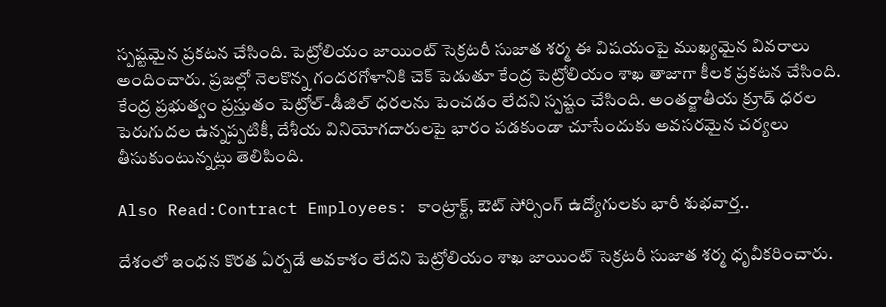స్పష్టమైన ప్రకటన చేసింది. పెట్రోలియం జాయింట్ సెక్రటరీ సుజాత శర్మ ఈ విషయంపై ముఖ్యమైన వివరాలు అందించారు. ప్రజల్లో నెలకొన్న గందరగోళానికి చెక్ పెడుతూ కేంద్ర పెట్రోలియం శాఖ తాజాగా కీలక ప్రకటన చేసింది. కేంద్ర ప్రభుత్వం ప్రస్తుతం పెట్రోల్-డీజిల్ ధరలను పెంచడం లేదని స్పష్టం చేసింది. అంతర్జాతీయ క్రూడ్ ధరల పెరుగుదల ఉన్నప్పటికీ, దేశీయ వినియోగదారులపై భారం పడకుండా చూసేందుకు అవసరమైన చర్యలు తీసుకుంటున్నట్లు తెలిపింది.

Also Read:Contract Employees: కాంట్రాక్ట్, ఔట్ సోర్సింగ్ ఉద్యోగులకు భారీ శుభవార్త..

దేశంలో ఇంధన కొరత ఏర్పడే అవకాశం లేదని పెట్రోలియం శాఖ జాయింట్ సెక్రటరీ సుజాత శర్మ ధృవీకరించారు.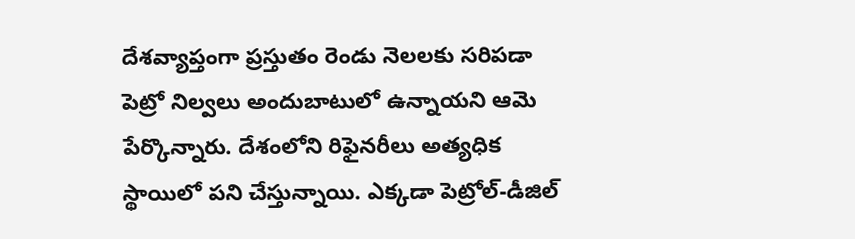దేశవ్యాప్తంగా ప్రస్తుతం రెండు నెలలకు సరిపడా పెట్రో నిల్వలు అందుబాటులో ఉన్నాయని ఆమె పేర్కొన్నారు. దేశంలోని రిఫైనరీలు అత్యధిక స్థాయిలో పని చేస్తున్నాయి. ఎక్కడా పెట్రోల్-డీజిల్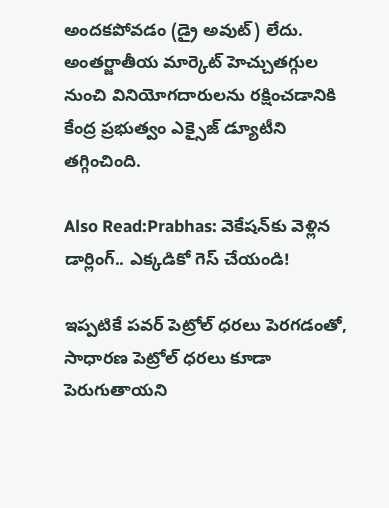అందకపోవడం (డ్రై అవుట్) లేదు. అంతర్జాతీయ మార్కెట్ హెచ్చుతగ్గుల నుంచి వినియోగదారులను రక్షించడానికి కేంద్ర ప్రభుత్వం ఎక్సైజ్ డ్యూటీని తగ్గించింది.

Also Read:Prabhas: వెకేషన్‌కు వెళ్లిన డార్లింగ్.. ఎక్కడికో గెస్ చేయండి!

ఇప్పటికే పవర్ పెట్రోల్ ధరలు పెరగడంతో, సాధారణ పెట్రోల్ ధరలు కూడా పెరుగుతాయని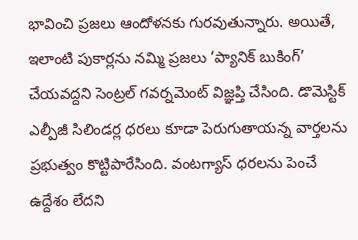భావించి ప్రజలు ఆందోళనకు గురవుతున్నారు. అయితే, ఇలాంటి పుకార్లను నమ్మి ప్రజలు ‘ప్యానిక్ బుకింగ్’ చేయవద్దని సెంట్రల్ గవర్నమెంట్ విజ్ఞప్తి చేసింది. డొమెస్టిక్ ఎల్పీజీ సిలిండర్ల ధరలు కూడా పెరుగుతాయన్న వార్తలను ప్రభుత్వం కొట్టిపారేసింది. వంటగ్యాస్ ధరలను పెంచే ఉద్దేశం లేదని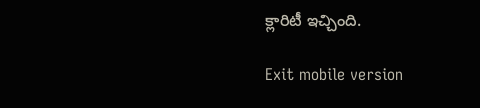క్లారిటీ ఇచ్చింది.

Exit mobile version